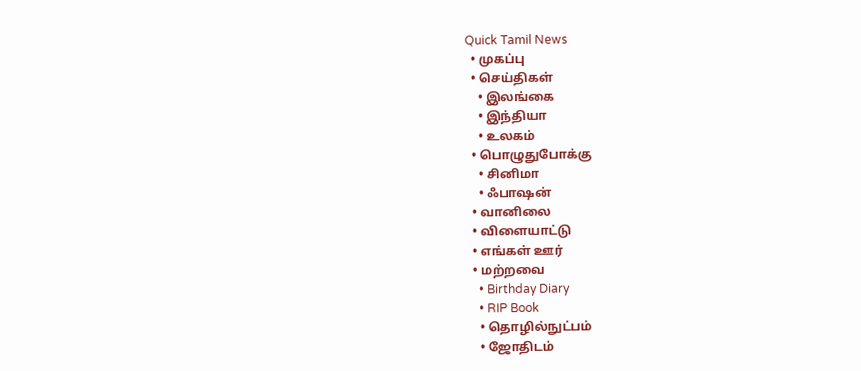Quick Tamil News
  • முகப்பு
  • செய்திகள்
    • இலங்கை
    • இந்தியா
    • உலகம்
  • பொழுதுபோக்கு
    • சினிமா
    • ஃபாஷன்
  • வானிலை
  • விளையாட்டு
  • எங்கள் ஊர்
  • மற்றவை
    • Birthday Diary
    • RIP Book
    • தொழில்நுட்பம்
    • ஜோதிடம்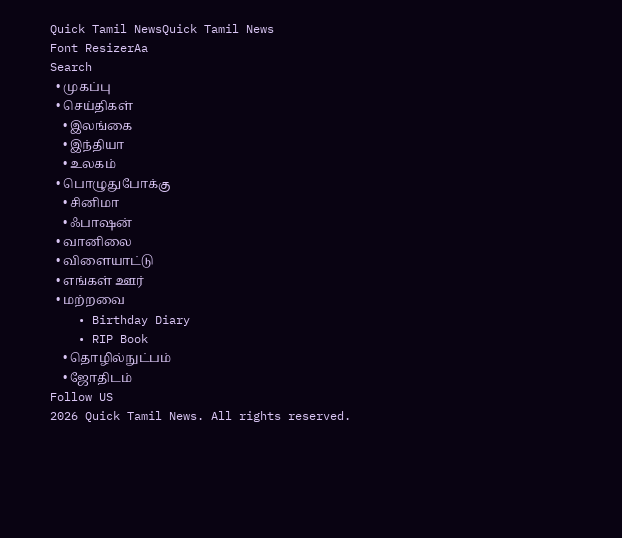Quick Tamil NewsQuick Tamil News
Font ResizerAa
Search
  • முகப்பு
  • செய்திகள்
    • இலங்கை
    • இந்தியா
    • உலகம்
  • பொழுதுபோக்கு
    • சினிமா
    • ஃபாஷன்
  • வானிலை
  • விளையாட்டு
  • எங்கள் ஊர்
  • மற்றவை
    • Birthday Diary
    • RIP Book
    • தொழில்நுட்பம்
    • ஜோதிடம்
Follow US
2026 Quick Tamil News. All rights reserved.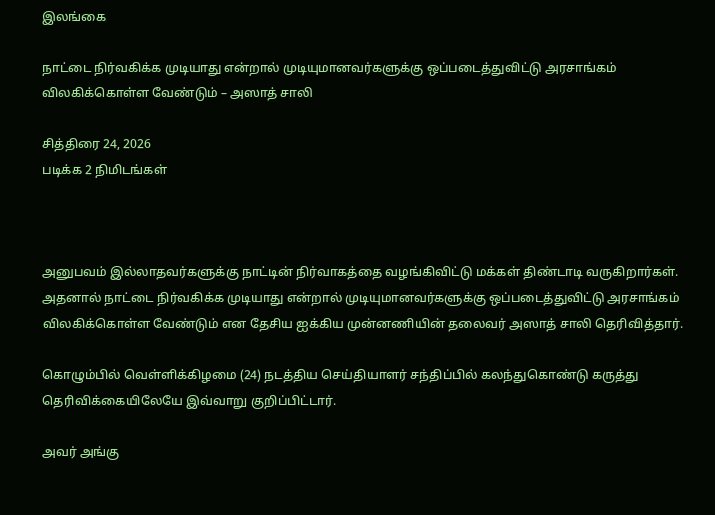இலங்கை

நாட்டை நிர்வகிக்க முடியாது என்றால் முடியுமானவர்களுக்கு ஒப்படைத்துவிட்டு அரசாங்கம் விலகிக்கொள்ள வேண்டும் – அஸாத் சாலி

சித்திரை 24, 2026
படிக்க 2 நிமிடங்கள்



அனுபவம் இல்லாதவர்களுக்கு நாட்டின் நிர்வாகத்தை வழங்கிவிட்டு மக்கள் திண்டாடி வருகிறார்கள். அதனால் நாட்டை நிர்வகிக்க முடியாது என்றால் முடியுமானவர்களுக்கு ஒப்படைத்துவிட்டு அரசாங்கம் விலகிக்கொள்ள வேண்டும் என தேசிய ஐக்கிய முன்னணியின் தலைவர் அஸாத் சாலி தெரிவித்தார்.

கொழும்பில் வெள்ளிக்கிழமை (24) நடத்திய செய்தியாளர் சந்திப்பில் கலந்துகொண்டு கருத்து தெரிவிக்கையிலேயே இவ்வாறு குறிப்பிட்டார்.

அவர் அங்கு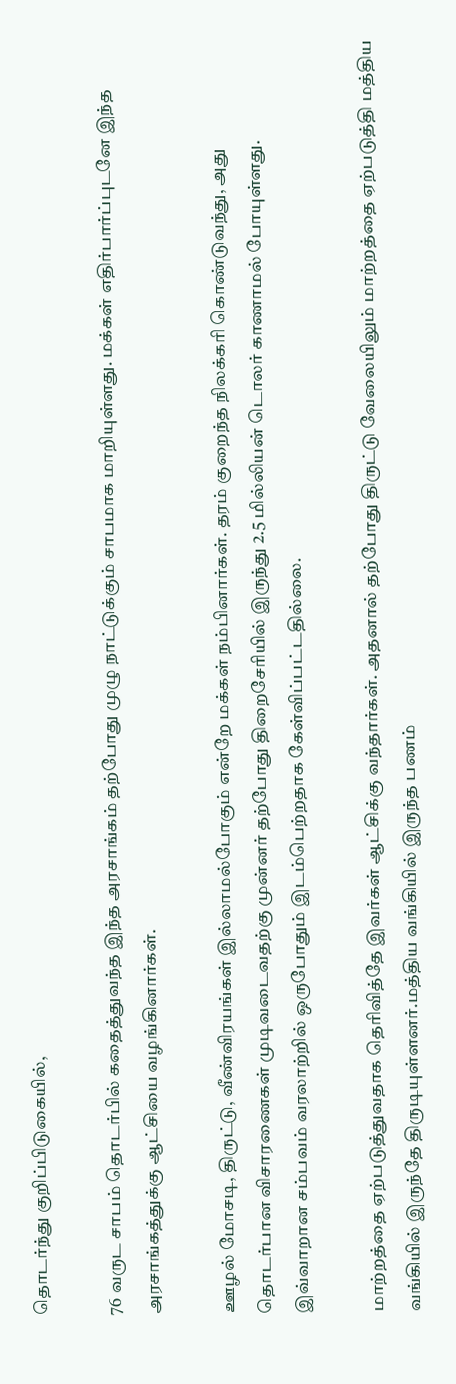தொடர்ந்து குறிப்பிடுகையில்,

76 வருட சாபம் தொடர்பில் கதைத்துவந்த இந்த அரசாங்கம் தற்போது முழு நாட்டுக்கும் சாபமாக மாறியுள்ளது. மக்கள் எதிர்பார்ப்புடனே இந்த அரசாங்கத்துக்கு ஆட்சியை வழங்கினார்கள்.

ஊழல் மோசடி, திருட்டு, வீண்விரயங்கள் இல்லாமல்போகும் என்றே மக்கள் நம்பினார்கள். தரம் குறைந்த நிலக்கரி கொண்டுவந்து, அது தொடர்பான விசாரணைகள் முடிவடைவதற்கு முன்னர் தற்போது திறைசேரியில் இருந்து 2.5 மில்லியன் டொலர் காணாமல் போயுள்ளது. இவ்வாறான சம்பவம் வரலாற்றில் ஒருபோதும் இடம்பெற்றதாக கேள்விப்பட்டதில்லை.

மாற்றத்தை ஏற்படுத்துவதாக தெரிவித்தே இவர்கள் ஆட்சிக்கு வந்தார்கள். அதனால் தற்போது திருட்டு வேலையிலும் மாற்றத்தை ஏற்படுத்தி மத்திய வங்கியில் இருந்தே திருடியுள்ளனர்.மத்திய வங்கியில் இருந்த பணம்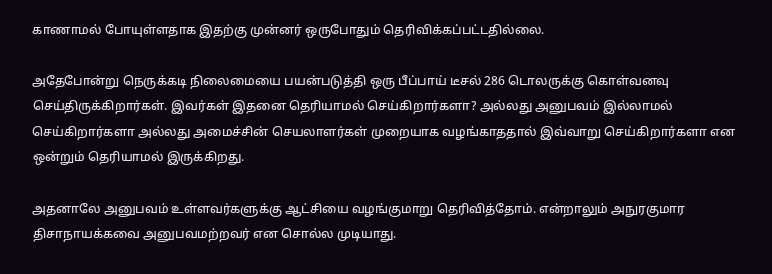காணாமல் போயுள்ளதாக இதற்கு முன்னர் ஒருபோதும் தெரிவிக்கப்பட்டதில்லை.

அதேபோன்று நெருக்கடி நிலைமையை பயன்படுத்தி ஒரு பீப்பாய் டீசல் 286 டொலருக்கு கொள்வனவு செய்திருக்கிறார்கள். இவர்கள் இதனை தெரியாமல் செய்கிறார்களா? அல்லது அனுபவம் இல்லாமல் செய்கிறார்களா அல்லது அமைச்சின் செயலாளர்கள் முறையாக வழங்காததால் இவ்வாறு செய்கிறார்களா என ஒன்றும் தெரியாமல் இருக்கிறது.

அதனாலே அனுபவம் உள்ளவர்களுக்கு ஆட்சியை வழங்குமாறு தெரிவித்தோம். என்றாலும் அநுரகுமார திசாநாயக்கவை அனுபவமற்றவர் என சொல்ல முடியாது.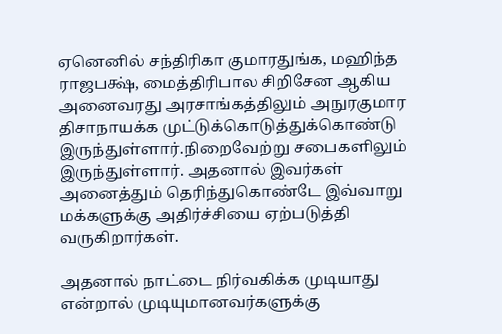ஏனெனில் சந்திரிகா குமாரதுங்க, மஹிந்த ராஜபக்ஷ், மைத்திரிபால சிறிசேன ஆகிய அனைவரது அரசாங்கத்திலும் அநுரகுமார திசாநாயக்க முட்டுக்கொடுத்துக்கொண்டு இருந்துள்ளார்.நிறைவேற்று சபைகளிலும் இருந்துள்ளார். அதனால் இவர்கள் அனைத்தும் தெரிந்துகொண்டே இவ்வாறு மக்களுக்கு அதிர்ச்சியை ஏற்படுத்தி வருகிறார்கள்.

அதனால் நாட்டை நிர்வகிக்க முடியாது என்றால் முடியுமானவர்களுக்கு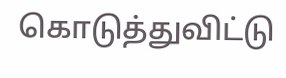கொடுத்துவிட்டு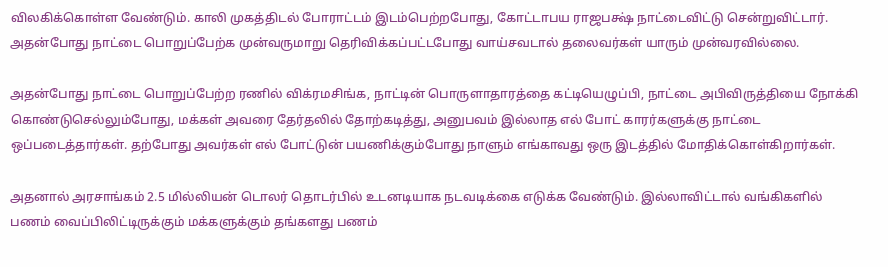விலகிக்கொள்ள வேண்டும். காலி முகத்திடல் போராட்டம் இடம்பெற்றபோது, கோட்டாபய ராஜபக்ஷ் நாட்டைவிட்டு சென்றுவிட்டார். அதன்போது நாட்டை பொறுப்பேற்க முன்வருமாறு தெரிவிக்கப்பட்டபோது வாய்சவடால் தலைவர்கள் யாரும் முன்வரவில்லை.

அதன்போது நாட்டை பொறுப்பேற்ற ரணில் விக்ரமசிங்க, நாட்டின் பொருளாதாரத்தை கட்டியெழுப்பி, நாட்டை அபிவிருத்தியை நோக்கி கொண்டுசெல்லும்போது, மக்கள் அவரை தேர்தலில் தோற்கடித்து, அனுபவம் இல்லாத எல் போட் காரர்களுக்கு நாட்டை ஒப்படைத்தார்கள். தற்போது அவர்கள் எல் போட்டுன் பயணிக்கும்போது நாளும் எங்காவது ஒரு இடத்தில் மோதிக்கொள்கிறார்கள்.

அதனால் அரசாங்கம் 2.5 மில்லியன் டொலர் தொடர்பில் உடனடியாக நடவடிக்கை எடுக்க வேண்டும். இல்லாவிட்டால் வங்கிகளில் பணம் வைப்பிலிட்டிருக்கும் மக்களுக்கும் தங்களது பணம்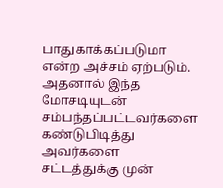பாதுகாக்கப்படுமா என்ற அச்சம் ஏற்படும். அதனால் இந்த மோசடியுடன் சம்பந்தப்பட்டவர்களை கண்டுபிடித்து அவர்களை சட்டத்துக்கு முன்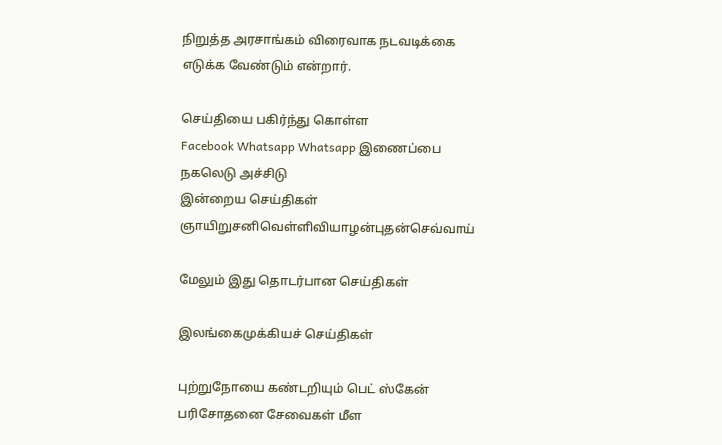நிறுத்த அரசாங்கம் விரைவாக நடவடிக்கை எடுக்க வேண்டும் என்றார்.

செய்தியை பகிர்ந்து கொள்ள
Facebook Whatsapp Whatsapp இணைப்பை நகலெடு அச்சிடு
இன்றைய செய்திகள்
ஞாயிறுசனிவெள்ளிவியாழன்புதன்செவ்வாய்

மேலும் இது தொடர்பான செய்திகள்

இலங்கைமுக்கியச் செய்திகள்

புற்றுநோயை கண்டறியும் பெட் ஸ்கேன் பரிசோதனை சேவைகள் மீள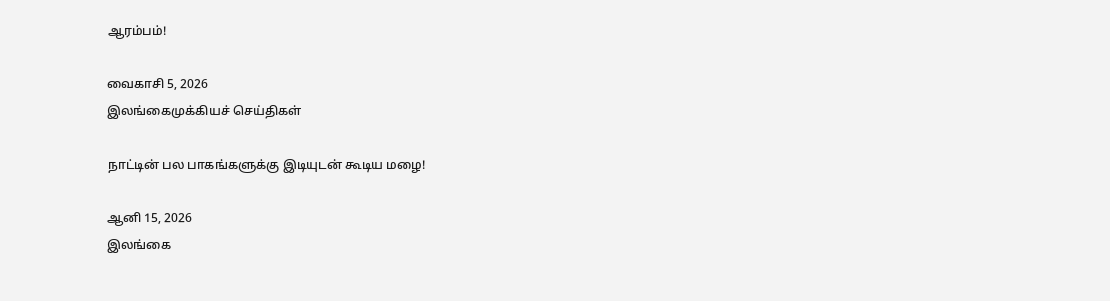ஆரம்பம்!

வைகாசி 5, 2026
இலங்கைமுக்கியச் செய்திகள்

நாட்டின் பல பாகங்களுக்கு இடியுடன் கூடிய மழை!

ஆனி 15, 2026
இலங்கை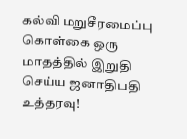கல்வி மறுசீரமைப்பு கொள்கை ஒரு மாதத்தில் இறுதி செய்ய ஜனாதிபதி உத்தரவு!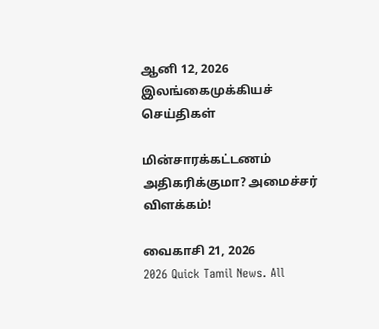ஆனி 12, 2026
இலங்கைமுக்கியச் செய்திகள்

மின்சாரக்கட்டணம் அதிகரிக்குமா? அமைச்சர் விளக்கம்!

வைகாசி 21, 2026
2026 Quick Tamil News. All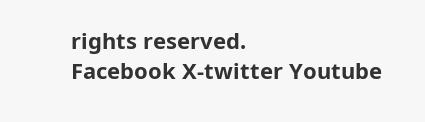rights reserved.
Facebook X-twitter Youtube